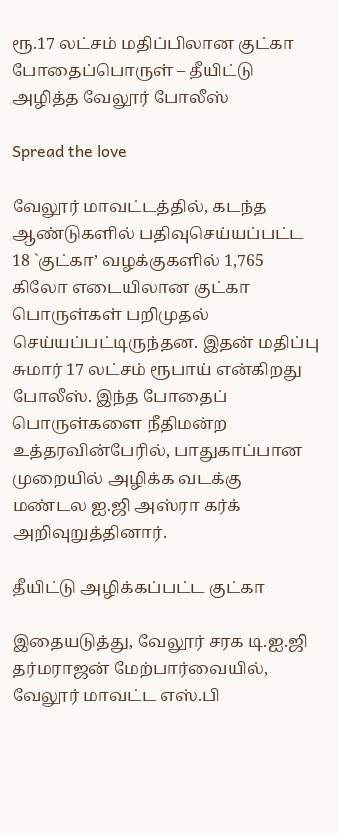ரூ.17 லட்சம் மதிப்பிலான குட்கா போதைப்பொருள் – தீயிட்டு அழித்த வேலூர் போலீஸ்

Spread the love

வேலூர் மாவட்டத்தில், கடந்த ஆண்டுகளில் பதிவுசெய்யப்பட்ட 18 `குட்கா’ வழக்குகளில் 1,765 கிலோ எடையிலான குட்கா பொருள்கள் பறிமுதல் செய்யப்பட்டிருந்தன. இதன் மதிப்பு சுமார் 17 லட்சம் ரூபாய் என்கிறது போலீஸ். இந்த போதைப் பொருள்களை நீதிமன்ற உத்தரவின்பேரில், பாதுகாப்பான முறையில் அழிக்க வடக்கு மண்டல ஐ.ஜி அஸ்ரா கர்க் அறிவுறுத்தினார்.

தீயிட்டு அழிக்கப்பட்ட குட்கா

இதையடுத்து, வேலூர் சரக டி.ஐ.ஜி தர்மராஜன் மேற்பார்வையில், வேலூர் மாவட்ட எஸ்.பி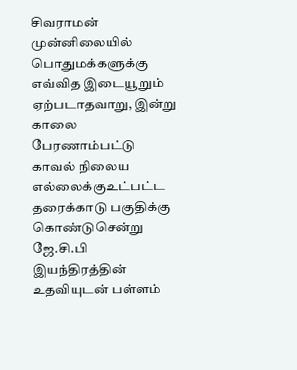சிவராமன் முன்னிலையில் பொதுமக்களுக்கு எவ்வித இடையூறும் ஏற்படாதவாறு, இன்று காலை பேரணாம்பட்டு காவல் நிலைய எல்லைக்குஉட்பட்ட தரைக்காடு பகுதிக்கு கொண்டுசென்று ஜே.சி.பி இயந்திரத்தின் உதவியுடன் பள்ளம்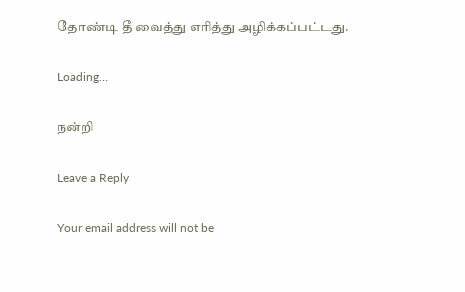தோண்டி தீ வைத்து எரித்து அழிக்கப்பட்டது.

Loading…

நன்றி

Leave a Reply

Your email address will not be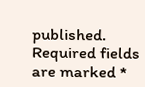published. Required fields are marked *